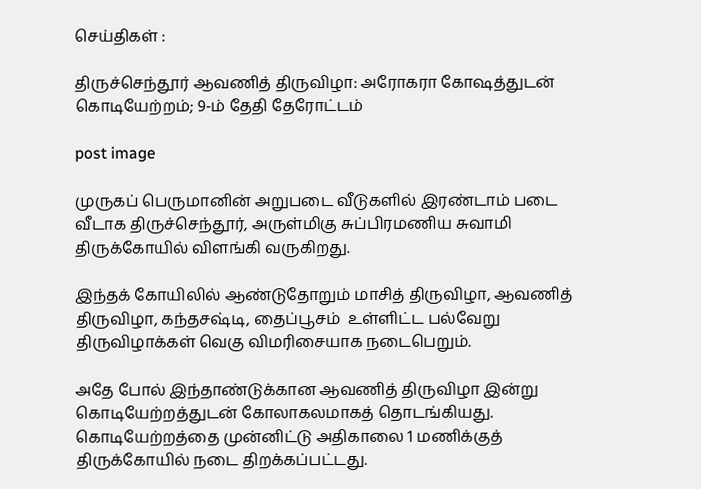செய்திகள் :

திருச்செந்தூர் ஆவணித் திருவிழா: அரோகரா கோஷத்துடன் கொடியேற்றம்; 9-ம் தேதி தேரோட்டம்

post image

முருகப் பெருமானின் அறுபடை வீடுகளில் இரண்டாம் படை வீடாக திருச்செந்தூர், அருள்மிகு சுப்பிரமணிய சுவாமி திருக்கோயில் விளங்கி வருகிறது.

இந்தக் கோயிலில் ஆண்டுதோறும் மாசித் திருவிழா, ஆவணித் திருவிழா, கந்தசஷ்டி, தைப்பூசம்  உள்ளிட்ட பல்வேறு திருவிழாக்கள் வெகு விமரிசையாக நடைபெறும்.

அதே போல் இந்தாண்டுக்கான ஆவணித் திருவிழா இன்று கொடியேற்றத்துடன் கோலாகலமாகத் தொடங்கியது. கொடியேற்றத்தை முன்னிட்டு அதிகாலை 1 மணிக்குத் திருக்கோயில் நடை திறக்கப்பட்டது.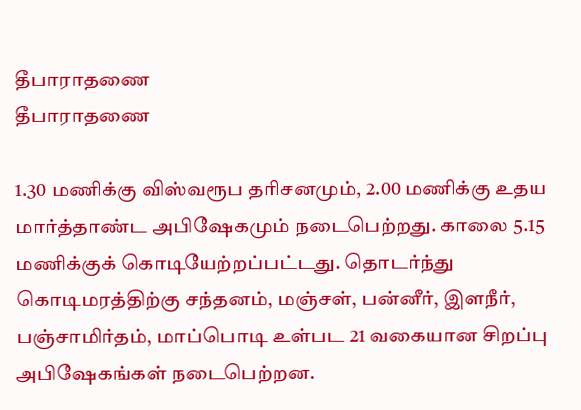தீபாராதணை
தீபாராதணை

1.30 மணிக்கு விஸ்வரூப தரிசனமும், 2.00 மணிக்கு உதய மார்த்தாண்ட அபிஷேகமும் நடைபெற்றது. காலை 5.15 மணிக்குக் கொடியேற்றப்பட்டது. தொடர்ந்து கொடிமரத்திற்கு சந்தனம், மஞ்சள், பன்னீர், இளநீர், பஞ்சாமிர்தம், மாப்பொடி உள்பட 21 வகையான சிறப்பு அபிஷேகங்கள் நடைபெற்றன.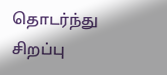தொடர்ந்து சிறப்பு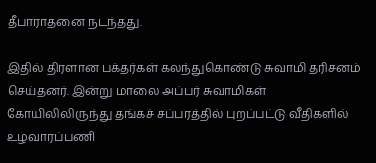தீபாராதனை நடந்தது.

இதில் திரளான பக்தர்கள் கலந்துகொண்டு சுவாமி தரிசனம் செய்தனர். இன்று மாலை அப்பர் சுவாமிகள் கோயிலிலிருந்து தங்கச் சப்பரத்தில் புறப்பட்டு வீதிகளில் உழவாரப்பணி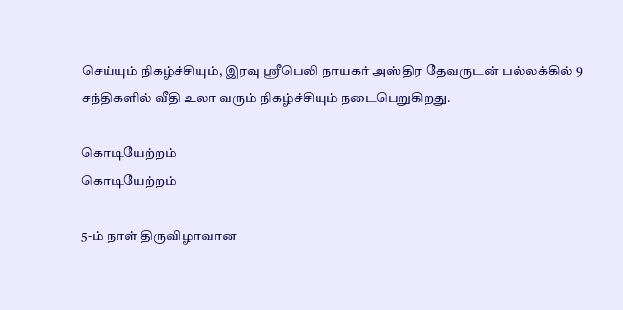செய்யும் நிகழ்ச்சியும், இரவு ஸ்ரீபெலி நாயகர் அஸ்திர தேவருடன் பல்லக்கில் 9 சந்திகளில் வீதி உலா வரும் நிகழ்ச்சியும் நடைபெறுகிறது.

கொடியேற்றம்
கொடியேற்றம்

5-ம் நாள் திருவிழாவான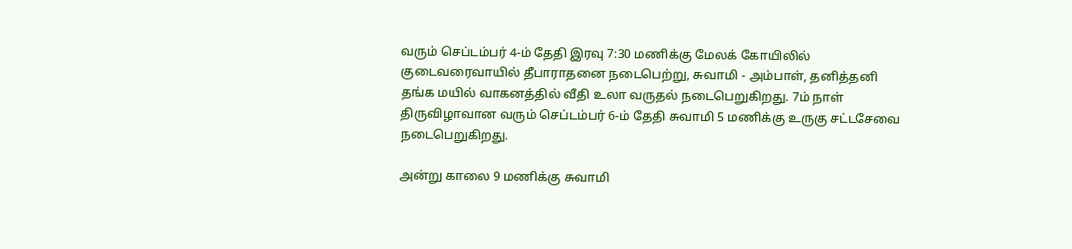வரும் செப்டம்பர் 4-ம் தேதி இரவு 7:30 மணிக்கு மேலக் கோயிலில் குடைவரைவாயில் தீபாராதனை நடைபெற்று, சுவாமி - அம்பாள், தனித்தனி தங்க மயில் வாகனத்தில் வீதி உலா வருதல் நடைபெறுகிறது. 7ம் நாள் திருவிழாவான வரும் செப்டம்பர் 6-ம் தேதி சுவாமி 5 மணிக்கு உருகு சட்டசேவை நடைபெறுகிறது.

அன்று காலை 9 மணிக்கு சுவாமி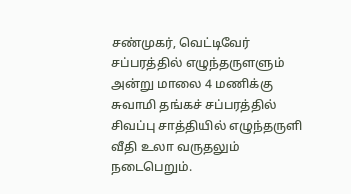சண்முகர், வெட்டிவேர் சப்பரத்தில் எழுந்தருளளும் அன்று மாலை 4 மணிக்கு சுவாமி தங்கச் சப்பரத்தில் சிவப்பு சாத்தியில் எழுந்தருளி வீதி உலா வருதலும் நடைபெறும்.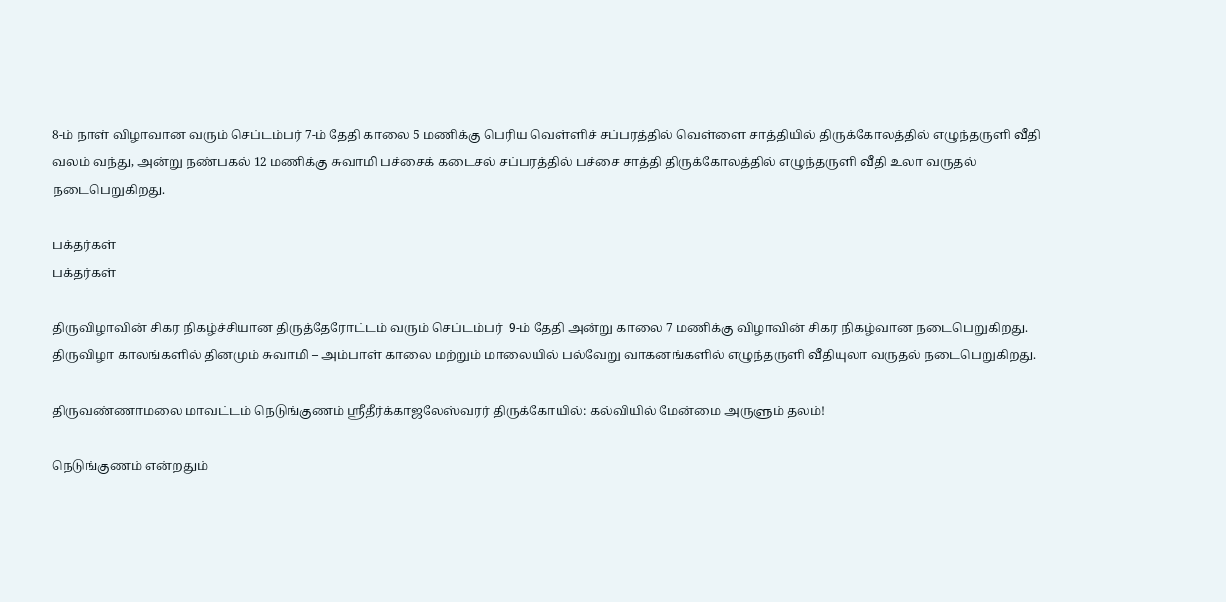8-ம் நாள் விழாவான வரும் செப்டம்பர் 7-ம் தேதி காலை 5 மணிக்கு பெரிய வெள்ளிச் சப்பரத்தில் வெள்ளை சாத்தியில் திருக்கோலத்தில் எழுந்தருளி வீதி வலம் வந்து, அன்று நண்பகல் 12 மணிக்கு சுவாமி பச்சைக் கடைசல் சப்பரத்தில் பச்சை சாத்தி திருக்கோலத்தில் எழுந்தருளி வீதி உலா வருதல் நடைபெறுகிறது.

பக்தர்கள்
பக்தர்கள்

திருவிழாவின் சிகர நிகழ்ச்சியான திருத்தேரோட்டம் வரும் செப்டம்பர்  9-ம் தேதி அன்று காலை 7 மணிக்கு விழாவின் சிகர நிகழ்வான நடைபெறுகிறது. திருவிழா காலங்களில் தினமும் சுவாமி – அம்பாள் காலை மற்றும் மாலையில் பல்வேறு வாகனங்களில் எழுந்தருளி வீதியுலா வருதல் நடைபெறுகிறது.

திருவண்ணாமலை மாவட்டம் நெடுங்குணம் ஸ்ரீதீர்க்காஜலேஸ்வரர் திருக்கோயில்: கல்வியில் மேன்மை அருளும் தலம்!

நெடுங்குணம் என்றதும்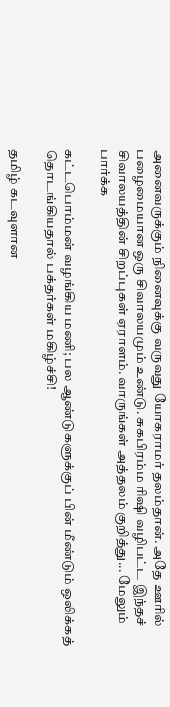அனைவருக்கும் நினைவுக்கு வருவது யோகராமர் தலம்தான். அதே ஊரில் பழைமையான ஒரு சிவாலயமும் உண்டு. சுகபிரம்ம ரிஷி வழிபட்ட இந்தச் சிவாலயத்தின் சிறப்புகள் ஏராளம். வாருங்கள் அத்தலம் குறித்து... மேலும் பார்க்க

கட்டபொம்மன் வழங்கிய மணி; பல ஆண்டுகளுக்குப் பின் மீண்டும் ஒலிக்கத் தொடங்கியதால் பக்தர்கள் மகிழ்ச்சி!

தமிழ் கடவுளான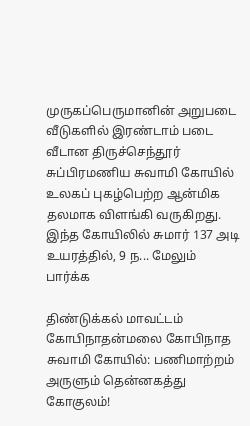முருகப்பெருமானின் அறுபடை வீடுகளில் இரண்டாம் படை வீடான திருச்செந்தூர் சுப்பிரமணிய சுவாமி கோயில் உலகப் புகழ்பெற்ற ஆன்மிக தலமாக விளங்கி வருகிறது. இந்த கோயிலில் சுமார் 137 அடி உயரத்தில், 9 ந... மேலும் பார்க்க

திண்டுக்கல் மாவட்டம் கோபிநாதன்மலை கோபிநாத சுவாமி கோயில்: பணிமாற்றம் அருளும் தென்னகத்து கோகுலம்!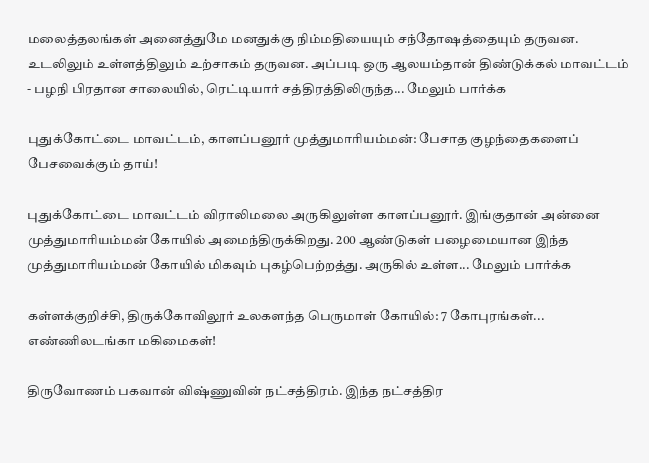மலைத்தலங்கள் அனைத்துமே மனதுக்கு நிம்மதியையும் சந்தோஷத்தையும் தருவன. உடலிலும் உள்ளத்திலும் உற்சாகம் தருவன. அப்படி ஒரு ஆலயம்தான் திண்டுக்கல் மாவட்டம் - பழநி பிரதான சாலையில், ரெட்டியார் சத்திரத்திலிருந்த... மேலும் பார்க்க

புதுக்கோட்டை மாவட்டம், காளப்பனூர் முத்துமாரியம்மன்: பேசாத குழந்தைகளைப் பேசவைக்கும் தாய்!

புதுக்கோட்டை மாவட்டம் விராலிமலை அருகிலுள்ள காளப்பனூர். இங்குதான் அன்னை முத்துமாரியம்மன் கோயில் அமைந்திருக்கிறது. 200 ஆண்டுகள் பழைமையான இந்த முத்துமாரியம்மன் கோயில் மிகவும் புகழ்பெற்றத்து. அருகில் உள்ள... மேலும் பார்க்க

கள்ளக்குறிச்சி, திருக்கோவிலூர் உலகளந்த பெருமாள் கோயில்: 7 கோபுரங்கள்... எண்ணிலடங்கா மகிமைகள்!

திருவோணம் பகவான் விஷ்ணுவின் நட்சத்திரம். இந்த நட்சத்திர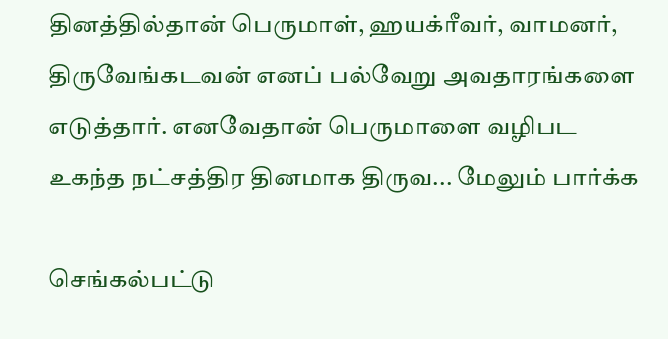தினத்தில்தான் பெருமாள், ஹயக்ரீவர், வாமனர், திருவேங்கடவன் எனப் பல்வேறு அவதாரங்களை எடுத்தார். எனவேதான் பெருமாளை வழிபட உகந்த நட்சத்திர தினமாக திருவ... மேலும் பார்க்க

செங்கல்பட்டு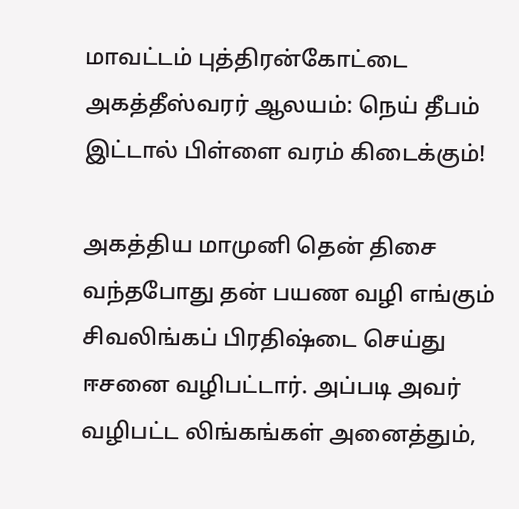மாவட்டம் புத்திரன்கோட்டை அகத்தீஸ்வரர் ஆலயம்: நெய் தீபம் இட்டால் பிள்ளை வரம் கிடைக்கும்!

அகத்திய மாமுனி தென் திசை வந்தபோது தன் பயண வழி எங்கும் சிவலிங்கப் பிரதிஷ்டை செய்து ஈசனை வழிபட்டார். அப்படி அவர் வழிபட்ட லிங்கங்கள் அனைத்தும்,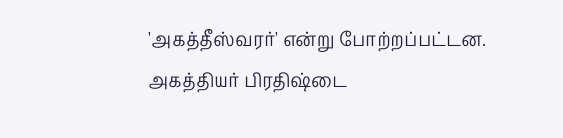'அகத்தீஸ்வரர்' என்று போற்றப்பட்டன. அகத்தியர் பிரதிஷ்டை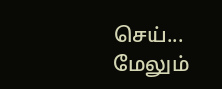செய்... மேலும்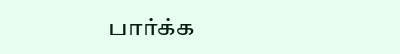பார்க்க